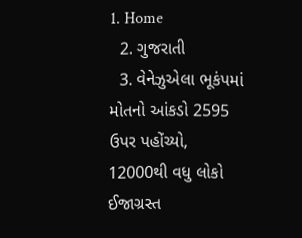1. Home
  2. ગુજરાતી
  3. વેનેઝુએલા ભૂકંપમાં મોતનો આંકડો 2595 ઉપર પહોંચ્યો, 12000થી વધુ લોકો ઈજાગ્રસ્ત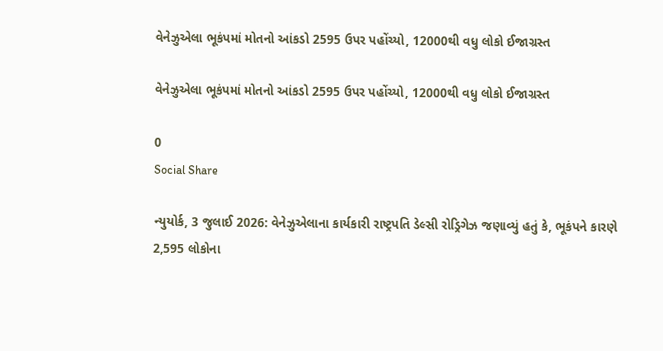વેનેઝુએલા ભૂકંપમાં મોતનો આંકડો 2595 ઉપર પહોંચ્યો, 12000થી વધુ લોકો ઈજાગ્રસ્ત

વેનેઝુએલા ભૂકંપમાં મોતનો આંકડો 2595 ઉપર પહોંચ્યો, 12000થી વધુ લોકો ઈજાગ્રસ્ત

0
Social Share

ન્યુયોર્ક, 3 જુલાઈ 2026: વેનેઝુએલાના કાર્યકારી રાષ્ટ્રપતિ ડેલ્સી રોડ્રિગેઝ જણાવ્યું હતું કે, ભૂકંપને કારણે 2,595 લોકોના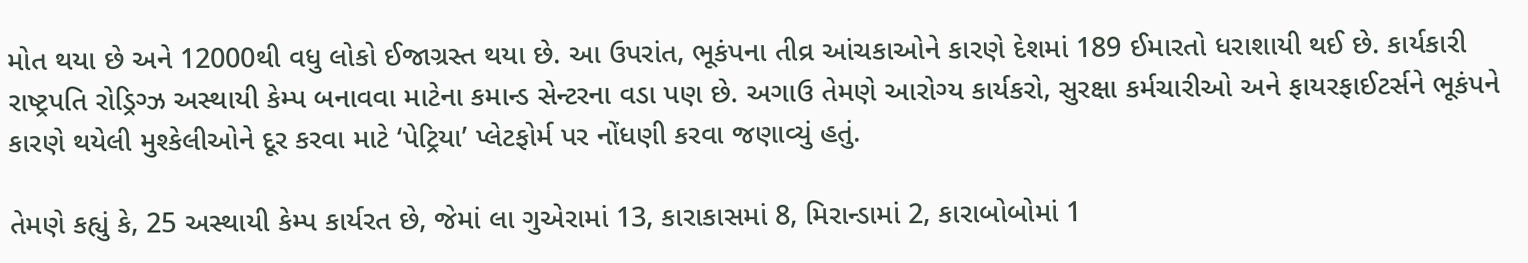મોત થયા છે અને 12000થી વધુ લોકો ઈજાગ્રસ્ત થયા છે. આ ઉપરાંત, ભૂકંપના તીવ્ર આંચકાઓને કારણે દેશમાં 189 ઈમારતો ધરાશાયી થઈ છે. કાર્યકારી રાષ્ટ્રપતિ રોડ્રિગ્ઝ અસ્થાયી કેમ્પ બનાવવા માટેના કમાન્ડ સેન્ટરના વડા પણ છે. અગાઉ તેમણે આરોગ્ય કાર્યકરો, સુરક્ષા કર્મચારીઓ અને ફાયરફાઈટર્સને ભૂકંપને કારણે થયેલી મુશ્કેલીઓને દૂર કરવા માટે ‘પેટ્રિયા’ પ્લેટફોર્મ પર નોંધણી કરવા જણાવ્યું હતું.

તેમણે કહ્યું કે, 25 અસ્થાયી કેમ્પ કાર્યરત છે, જેમાં લા ગુએરામાં 13, કારાકાસમાં 8, મિરાન્ડામાં 2, કારાબોબોમાં 1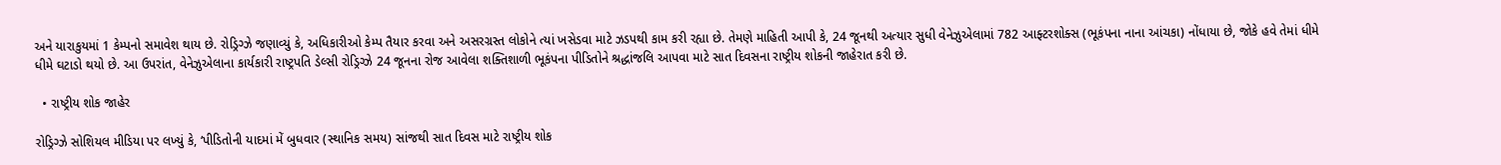અને યારાકુયમાં 1 કેમ્પનો સમાવેશ થાય છે. રોડ્રિગ્ઝે જણાવ્યું કે, અધિકારીઓ કેમ્પ તૈયાર કરવા અને અસરગ્રસ્ત લોકોને ત્યાં ખસેડવા માટે ઝડપથી કામ કરી રહ્યા છે. તેમણે માહિતી આપી કે, 24 જૂનથી અત્યાર સુધી વેનેઝુએલામાં 782 આફ્ટરશોક્સ (ભૂકંપના નાના આંચકા) નોંધાયા છે, જોકે હવે તેમાં ધીમે ધીમે ઘટાડો થયો છે. આ ઉપરાંત, વેનેઝુએલાના કાર્યકારી રાષ્ટ્રપતિ ડેલ્સી રોડ્રિગ્ઝે 24 જૂનના રોજ આવેલા શક્તિશાળી ભૂકંપના પીડિતોને શ્રદ્ધાંજલિ આપવા માટે સાત દિવસના રાષ્ટ્રીય શોકની જાહેરાત કરી છે.

  • રાષ્ટ્રીય શોક જાહેર

રોડ્રિગ્ઝે સોશિયલ મીડિયા પર લખ્યું કે, ‘પીડિતોની યાદમાં મેં બુધવાર (સ્થાનિક સમય) સાંજથી સાત દિવસ માટે રાષ્ટ્રીય શોક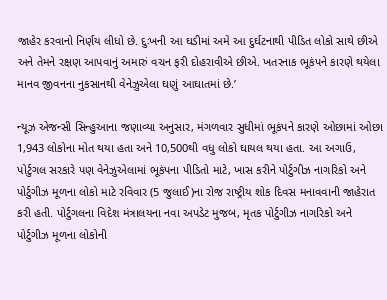જાહેર કરવાનો નિર્ણય લીધો છે. દુઃખની આ ઘડીમાં અમે આ દુર્ઘટનાથી પીડિત લોકો સાથે છીએ અને તેમને રક્ષણ આપવાનું અમારું વચન ફરી દોહરાવીએ છીએ. ખતરનાક ભૂકંપને કારણે થયેલા માનવ જીવનના નુકસાનથી વેનેઝુએલા ઘણું આઘાતમાં છે.’

ન્યૂઝ એજન્સી સિન્હુઆના જણાવ્યા અનુસાર, મંગળવાર સુધીમાં ભૂકંપને કારણે ઓછામાં ઓછા 1,943 લોકોના મોત થયા હતા અને 10,500થી વધુ લોકો ઘાયલ થયા હતા. આ અગાઉ, પોર્ટુગલ સરકારે પણ વેનેઝુએલામાં ભૂકંપના પીડિતો માટે, ખાસ કરીને પોર્ટુગીઝ નાગરિકો અને પોર્ટુગીઝ મૂળના લોકો માટે રવિવાર (5 જુલાઈ)ના રોજ રાષ્ટ્રીય શોક દિવસ મનાવવાની જાહેરાત કરી હતી. પોર્ટુગલના વિદેશ મંત્રાલયના નવા અપડેટ મુજબ, મૃતક પોર્ટુગીઝ નાગરિકો અને પોર્ટુગીઝ મૂળના લોકોની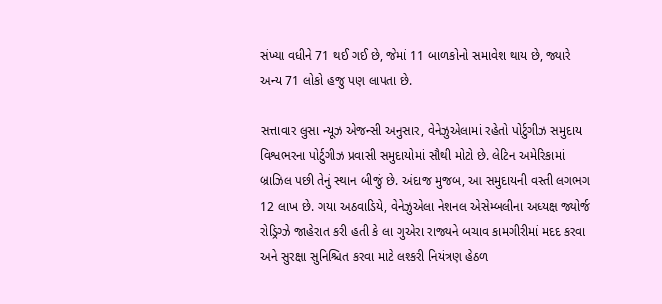સંખ્યા વધીને 71 થઈ ગઈ છે, જેમાં 11 બાળકોનો સમાવેશ થાય છે, જ્યારે અન્ય 71 લોકો હજુ પણ લાપતા છે.

સત્તાવાર લુસા ન્યૂઝ એજન્સી અનુસાર, વેનેઝુએલામાં રહેતો પોર્ટુગીઝ સમુદાય વિશ્વભરના પોર્ટુગીઝ પ્રવાસી સમુદાયોમાં સૌથી મોટો છે. લેટિન અમેરિકામાં બ્રાઝિલ પછી તેનું સ્થાન બીજું છે. અંદાજ મુજબ, આ સમુદાયની વસ્તી લગભગ 12 લાખ છે. ગયા અઠવાડિયે, વેનેઝુએલા નેશનલ એસેમ્બલીના અધ્યક્ષ જ્યોર્જ રોડ્રિગ્ઝે જાહેરાત કરી હતી કે લા ગુએરા રાજ્યને બચાવ કામગીરીમાં મદદ કરવા અને સુરક્ષા સુનિશ્ચિત કરવા માટે લશ્કરી નિયંત્રણ હેઠળ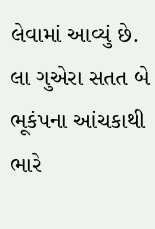લેવામાં આવ્યું છે. લા ગુએરા સતત બે ભૂકંપના આંચકાથી ભારે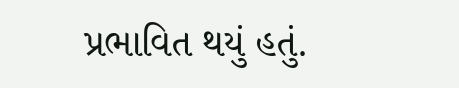પ્રભાવિત થયું હતું.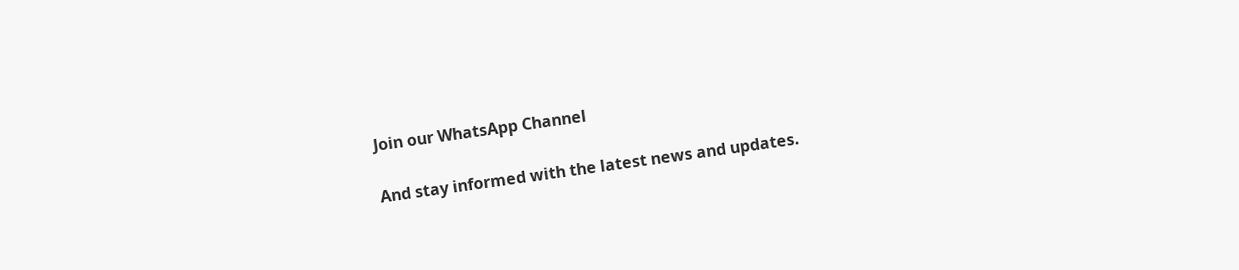Join our WhatsApp Channel

And stay informed with the latest news and updates.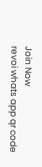Join Now
revoi whats app qr code